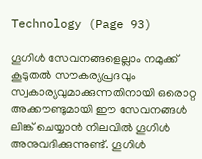Technology (Page 93)

ഗൂഗിള്‍ സേവനങ്ങളെല്ലാം നമുക്ക് കൂടുതല്‍ സൗകര്യപ്രദവും സ്വകാര്യവുമാക്കുന്നതിനായി ഒരൊറ്റ അക്കൗണ്ടുമായി ഈ സേവനങ്ങള്‍ ലിങ്ക് ചെയ്യാന്‍ നിലവില്‍ ഗൂഗിള്‍ അനുവദിക്കുന്നുണ്ട്. ഗൂഗിള്‍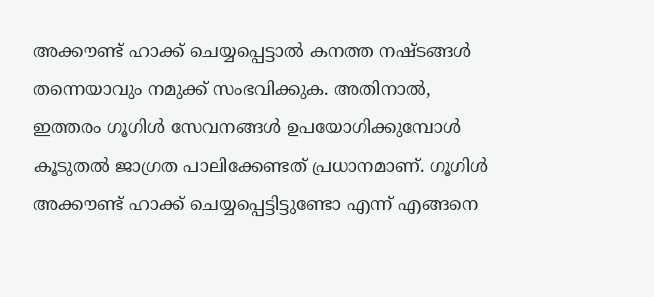അക്കൗണ്ട് ഹാക്ക് ചെയ്യപ്പെട്ടാല്‍ കനത്ത നഷ്ടങ്ങള്‍ തന്നെയാവും നമുക്ക് സംഭവിക്കുക. അതിനാല്‍, ഇത്തരം ഗൂഗിള്‍ സേവനങ്ങള്‍ ഉപയോഗിക്കുമ്പോള്‍ കൂടുതല്‍ ജാഗ്രത പാലിക്കേണ്ടത് പ്രധാനമാണ്. ഗൂഗിള്‍ അക്കൗണ്ട് ഹാക്ക് ചെയ്യപ്പെട്ടിട്ടുണ്ടോ എന്ന് എങ്ങനെ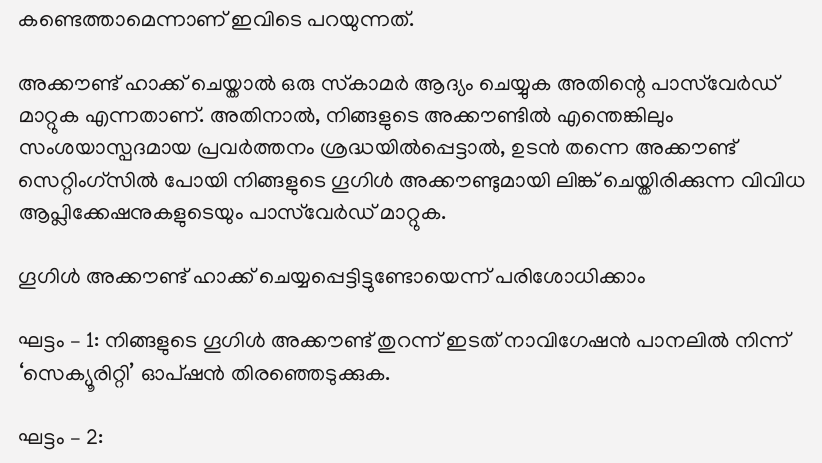കണ്ടെത്താമെന്നാണ് ഇവിടെ പറയുന്നത്.

അക്കൗണ്ട് ഹാക്ക് ചെയ്താല്‍ ഒരു സ്‌കാമര്‍ ആദ്യം ചെയ്യുക അതിന്റെ പാസ്‌വേര്‍ഡ് മാറ്റുക എന്നതാണ്. അതിനാല്‍, നിങ്ങളുടെ അക്കൗണ്ടില്‍ എന്തെങ്കിലും സംശയാസ്പദമായ പ്രവര്‍ത്തനം ശ്രദ്ധയില്‍പ്പെട്ടാല്‍, ഉടന്‍ തന്നെ അക്കൗണ്ട് സെറ്റിംഗ്സില്‍ പോയി നിങ്ങളുടെ ഗൂഗിള്‍ അക്കൗണ്ടുമായി ലിങ്ക് ചെയ്തിരിക്കുന്ന വിവിധ ആപ്ലിക്കേഷനുകളുടെയും പാസ്‌വേര്‍ഡ് മാറ്റുക.

ഗൂഗിള്‍ അക്കൗണ്ട് ഹാക്ക് ചെയ്യപ്പെട്ടിട്ടുണ്ടോയെന്ന് പരിശോധിക്കാം

ഘട്ടം – 1: നിങ്ങളുടെ ഗൂഗിള്‍ അക്കൗണ്ട് തുറന്ന് ഇടത് നാവിഗേഷന്‍ പാനലില്‍ നിന്ന് ‘സെക്യൂരിറ്റി’ ഓപ്ഷന്‍ തിരഞ്ഞെടുക്കുക.

ഘട്ടം – 2: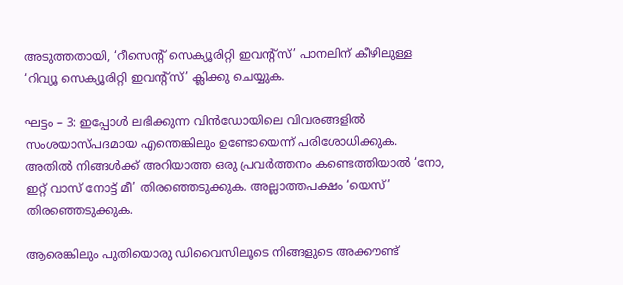അടുത്തതായി, ‘റീസെന്റ് സെക്യൂരിറ്റി ഇവന്റ്സ്’ പാനലിന് കീഴിലുള്ള ‘റിവ്യൂ സെക്യൂരിറ്റി ഇവന്റ്സ്’ ക്ലിക്കു ചെയ്യുക.

ഘട്ടം – 3: ഇപ്പോള്‍ ലഭിക്കുന്ന വിന്‍ഡോയിലെ വിവരങ്ങളില്‍ സംശയാസ്പദമായ എന്തെങ്കിലും ഉണ്ടോയെന്ന് പരിശോധിക്കുക. അതില്‍ നിങ്ങള്‍ക്ക് അറിയാത്ത ഒരു പ്രവര്‍ത്തനം കണ്ടെത്തിയാല്‍ ‘നോ, ഇറ്റ് വാസ് നോട്ട് മീ’ തിരഞ്ഞെടുക്കുക. അല്ലാത്തപക്ഷം ‘യെസ്’ തിരഞ്ഞെടുക്കുക.

ആരെങ്കിലും പുതിയൊരു ഡിവൈസിലൂടെ നിങ്ങളുടെ അക്കൗണ്ട്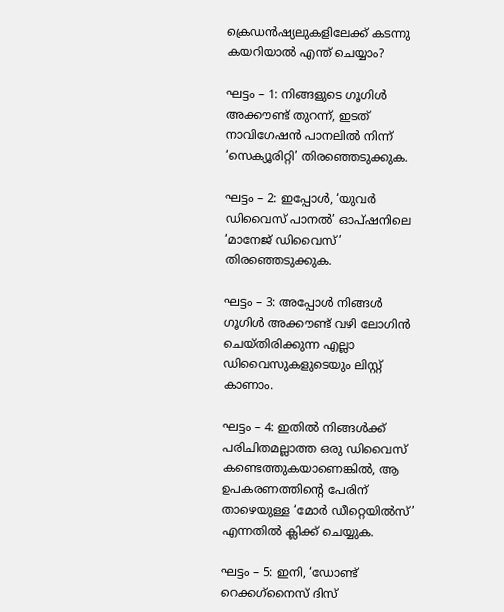ക്രെഡന്‍ഷ്യലുകളിലേക്ക് കടന്നു കയറിയാല്‍ എന്ത് ചെയ്യാം?

ഘട്ടം – 1: നിങ്ങളുടെ ഗൂഗിള്‍ അക്കൗണ്ട് തുറന്ന്, ഇടത് നാവിഗേഷന്‍ പാനലില്‍ നിന്ന് ‘സെക്യൂരിറ്റി’ തിരഞ്ഞെടുക്കുക.

ഘട്ടം – 2: ഇപ്പോള്‍, ‘യുവര്‍ ഡിവൈസ് പാനല്‍’ ഓപ്ഷനിലെ ‘മാനേജ് ഡിവൈസ്’ തിരഞ്ഞെടുക്കുക.

ഘട്ടം – 3: അപ്പോള്‍ നിങ്ങള്‍ ഗൂഗിള്‍ അക്കൗണ്ട് വഴി ലോഗിന്‍ ചെയ്തിരിക്കുന്ന എല്ലാ ഡിവൈസുകളുടെയും ലിസ്റ്റ് കാണാം.

ഘട്ടം – 4: ഇതില്‍ നിങ്ങള്‍ക്ക് പരിചിതമല്ലാത്ത ഒരു ഡിവൈസ് കണ്ടെത്തുകയാണെങ്കില്‍, ആ ഉപകരണത്തിന്റെ പേരിന് താഴെയുള്ള ‘മോര്‍ ഡീറ്റെയില്‍സ്’ എന്നതില്‍ ക്ലിക്ക് ചെയ്യുക.

ഘട്ടം – 5: ഇനി, ‘ഡോണ്ട് റെക്കഗ്‌നൈസ് ദിസ്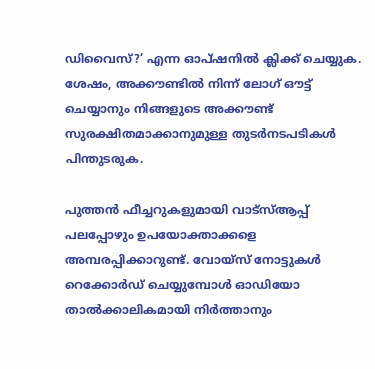ഡിവൈസ്?’ എന്ന ഓപ്ഷനില്‍ ക്ലിക്ക് ചെയ്യുക. ശേഷം, അക്കൗണ്ടില്‍ നിന്ന് ലോഗ് ഔട്ട് ചെയ്യാനും നിങ്ങളുടെ അക്കൗണ്ട് സുരക്ഷിതമാക്കാനുമുള്ള തുടര്‍നടപടികള്‍ പിന്തുടരുക.

പുത്തന്‍ ഫീച്ചറുകളുമായി വാട്‌സ്ആപ്പ് പലപ്പോഴും ഉപയോക്താക്കളെ അമ്പരപ്പിക്കാറുണ്ട്. വോയ്സ് നോട്ടുകള്‍ റെക്കോര്‍ഡ് ചെയ്യുമ്പോള്‍ ഓഡിയോ താല്‍ക്കാലികമായി നിര്‍ത്താനും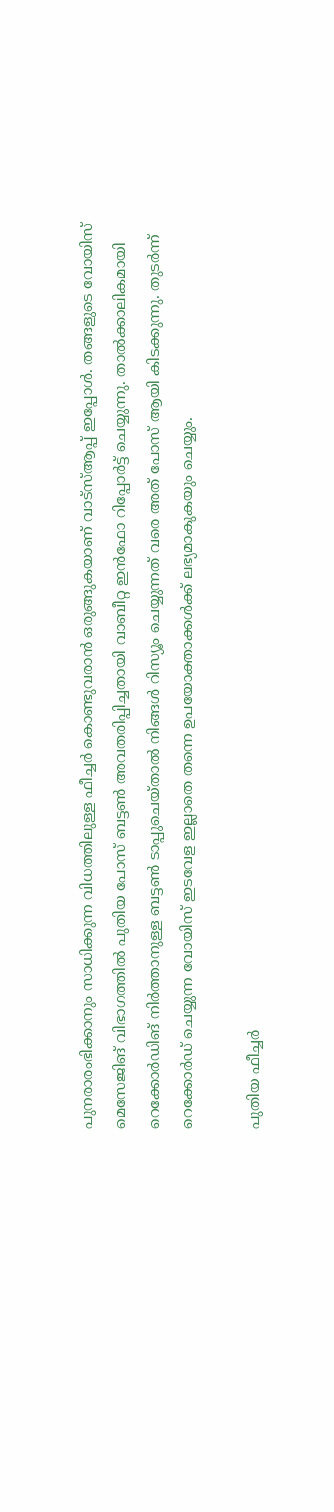പുനരാരംഭിക്കാനും സാധിക്കുന്ന വിധത്തിലുള്ള ഫീച്ചര്‍ കൊണ്ടുവരാന്‍ ഒരുങ്ങുകയാണ് വാട്‌സ്ആപ്പ് ഇപ്പോള്‍. തങ്ങളുടെ വോയിസ് മെസേജിങ് വിഭാഗത്തില്‍ പുതിയ പോസ് ബട്ടണ്‍ അവതരിപ്പിച്ചതായി വാബീറ്റ ഇന്‍ഫോ റിപ്പോര്‍ട്ട് ചെയ്യുന്നു. താല്‍ക്കാലികമായി റെക്കോര്‍ഡിങ് നിര്‍ത്താനുള്ള ബട്ടണ്‍ ടാപ്പുചെയ്താല്‍ നിങ്ങള്‍ റിസ്യൂം ചെയ്യുന്നത് വരെ അത് പോസ് ആയി കിടക്കുന്നു. തുടര്‍ന്ന് റെക്കോര്‍ഡ് ചെയ്യുന്ന വോയിസ് ഇടവേള ഇല്ലാതെ തന്നെ ഉപയോക്താക്കള്‍ക്ക് ലഭ്യമാകുകയും ചെയ്യും.

പുതിയ ഫീച്ചര്‍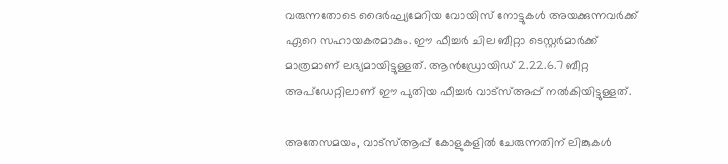വരുന്നതോടെ ദൈര്‍ഘ്യമേറിയ വോയിസ് നോട്ടുകള്‍ അയക്കുന്നവര്‍ക്ക് ഏറെ സഹായകരമാകും. ഈ ഫീച്ചര്‍ ചില ബീറ്റാ ടെസ്റ്റര്‍മാര്‍ക്ക് മാത്രമാണ് ലഭ്യമായിട്ടുള്ളത്. ആന്‍ഡ്രോയിഡ് 2.22.6.7 ബീറ്റ അപ്ഡേറ്റിലാണ് ഈ പുതിയ ഫീച്ചര്‍ വാട്‌സ്അപ്പ് നല്‍കിയിട്ടുള്ളത്.

അതേസമയം, വാട്‌സ്ആപ്പ് കോളുകളില്‍ ചേരുന്നതിന് ലിങ്കുകള്‍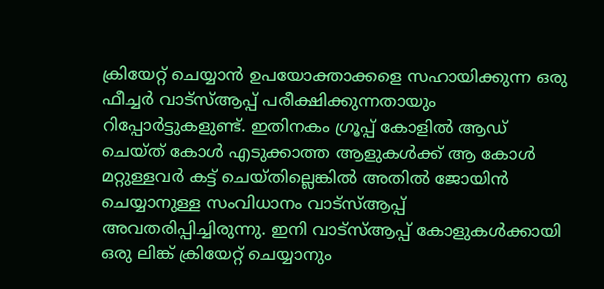ക്രിയേറ്റ് ചെയ്യാന്‍ ഉപയോക്താക്കളെ സഹായിക്കുന്ന ഒരു ഫീച്ചര്‍ വാട്‌സ്ആപ്പ് പരീക്ഷിക്കുന്നതായും റിപ്പോര്‍ട്ടുകളുണ്ട്. ഇതിനകം ഗ്രൂപ്പ് കോളില്‍ ആഡ് ചെയ്ത് കോള്‍ എടുക്കാത്ത ആളുകള്‍ക്ക് ആ കോള്‍ മറ്റുള്ളവര്‍ കട്ട് ചെയ്തില്ലെങ്കില്‍ അതില്‍ ജോയിന്‍ ചെയ്യാനുള്ള സംവിധാനം വാട്‌സ്ആപ്പ് അവതരിപ്പിച്ചിരുന്നു. ഇനി വാട്‌സ്ആപ്പ് കോളുകള്‍ക്കായി ഒരു ലിങ്ക് ക്രിയേറ്റ് ചെയ്യാനും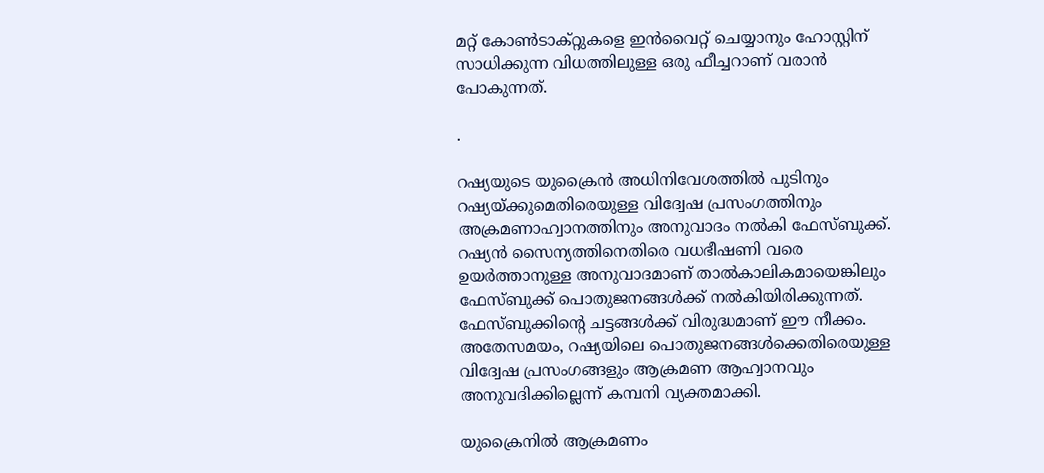മറ്റ് കോണ്‍ടാക്റ്റുകളെ ഇന്‍വൈറ്റ് ചെയ്യാനും ഹോസ്റ്റിന് സാധിക്കുന്ന വിധത്തിലുള്ള ഒരു ഫീച്ചറാണ് വരാന്‍ പോകുന്നത്.

.

റഷ്യയുടെ യുക്രൈന്‍ അധിനിവേശത്തില്‍ പുടിനും റഷ്യയ്ക്കുമെതിരെയുള്ള വിദ്വേഷ പ്രസംഗത്തിനും അക്രമണാഹ്വാനത്തിനും അനുവാദം നല്‍കി ഫേസ്ബുക്ക്. റഷ്യന്‍ സൈന്യത്തിനെതിരെ വധഭീഷണി വരെ ഉയര്‍ത്താനുള്ള അനുവാദമാണ് താല്‍കാലികമായെങ്കിലും ഫേസ്ബുക്ക് പൊതുജനങ്ങള്‍ക്ക് നല്‍കിയിരിക്കുന്നത്. ഫേസ്ബുക്കിന്റെ ചട്ടങ്ങള്‍ക്ക് വിരുദ്ധമാണ് ഈ നീക്കം. അതേസമയം, റഷ്യയിലെ പൊതുജനങ്ങള്‍ക്കെതിരെയുള്ള വിദ്വേഷ പ്രസംഗങ്ങളും ആക്രമണ ആഹ്വാനവും അനുവദിക്കില്ലെന്ന് കമ്പനി വ്യക്തമാക്കി.

യുക്രൈനില്‍ ആക്രമണം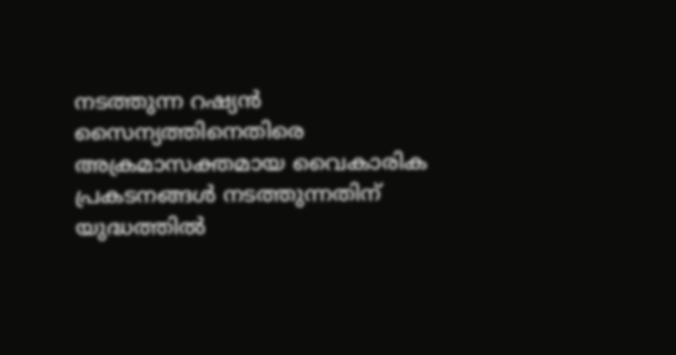നടത്തുന്ന റഷ്യന്‍ സൈന്യത്തിനെതിരെ അക്രമാസക്തമായ വൈകാരിക പ്രകടനങ്ങള്‍ നടത്തുന്നതിന് യുദ്ധത്തില്‍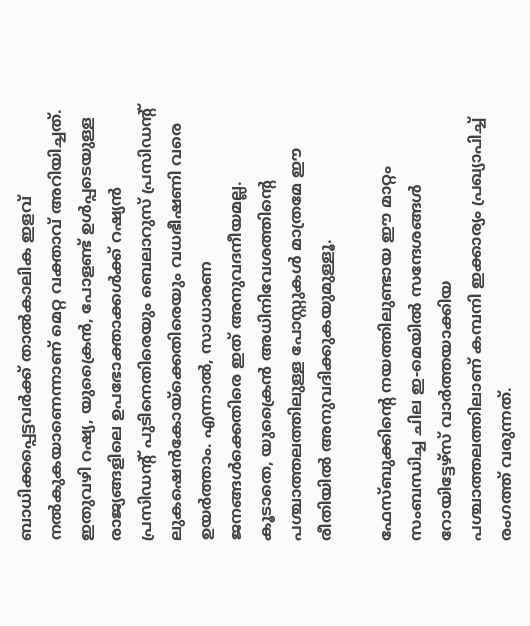ബാധിക്കപ്പെട്ടവര്‍ക്ക് താല്‍കാലിക ഇളവ് നല്‍കുകയാണെന്നാണ് മെറ്റ വക്താവ് അറിയിച്ചത്. ഇതുവഴി റഷ്യ, യുക്രൈന്‍, പോളണ്ട് ഉള്‍പ്പടെയുള്ള രാജ്യങ്ങളിലെ ഉപഭോക്താക്കള്‍ക്ക് റഷ്യന്‍ പ്രസിഡന്റ് പുടിനെതിരെയും ബെലാറുസ് പ്രസിഡന്റ് ലുകഷെന്‍കോയ്‌ക്കെതിരെയും വധഭീഷണി വരെ ഉയര്‍ത്താം. എന്നാല്‍, സാധാരണ ജനങ്ങള്‍ക്കെതിരെ ഇത് അനുവദനീയമല്ല. കൂടാതെ, യുക്രൈന്‍ അധിനിവേശത്തിന്റെ പശ്ചാത്തലത്തിലുള്ള പോസ്റ്റുകള്‍ മാത്രമേ ഈ രീതിയില്‍ അനുവദിക്കുകയുമുള്ളൂ.

ഫേസ്ബുക്കിന്റെ നയത്തിലുണ്ടായ ഈ മാറ്റം സംബന്ധിച്ച ചില ഇ-മെയില്‍ സന്ദേശങ്ങള്‍ റോയിട്ടേഴ്‌സ് വാര്‍ത്തയാക്കിയ പശ്ചാത്തലത്തിലാണ് കമ്പനി ഇക്കാര്യം പ്രഖ്യാപിച്ച് രംഗത്ത് വരുന്നത്.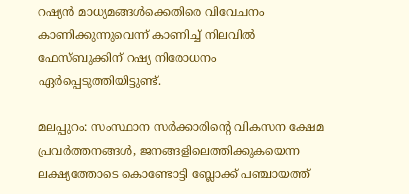റഷ്യന്‍ മാധ്യമങ്ങള്‍ക്കെതിരെ വിവേചനം കാണിക്കുന്നുവെന്ന് കാണിച്ച് നിലവില്‍ ഫേസ്ബുക്കിന് റഷ്യ നിരോധനം ഏര്‍പ്പെടുത്തിയിട്ടുണ്ട്.

മലപ്പുറം: സംസ്ഥാന സര്‍ക്കാരിന്റെ വികസന ക്ഷേമ പ്രവര്‍ത്തനങ്ങള്‍, ജനങ്ങളിലെത്തിക്കുകയെന്ന ലക്ഷ്യത്തോടെ കൊണ്ടോട്ടി ബ്ലോക്ക് പഞ്ചായത്ത്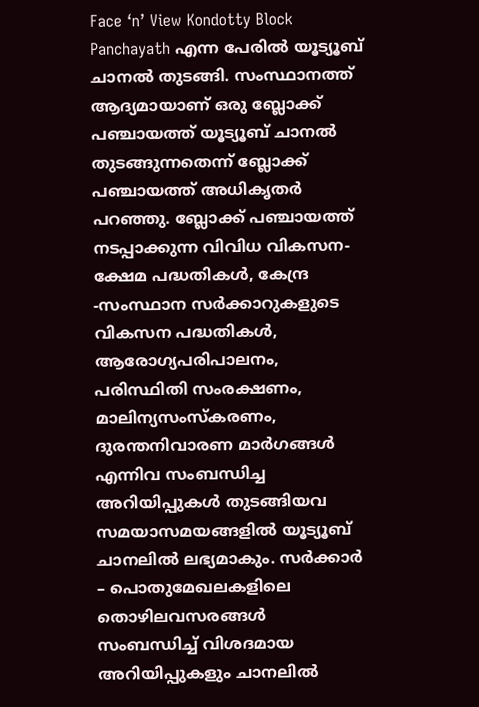Face ‘n’ View Kondotty Block Panchayath എന്ന പേരില്‍ യൂട്യൂബ് ചാനല്‍ തുടങ്ങി. സംസ്ഥാനത്ത് ആദ്യമായാണ് ഒരു ബ്ലോക്ക് പഞ്ചായത്ത് യൂട്യൂബ് ചാനല്‍ തുടങ്ങുന്നതെന്ന് ബ്ലോക്ക് പഞ്ചായത്ത് അധികൃതര്‍ പറഞ്ഞു. ബ്ലോക്ക് പഞ്ചായത്ത് നടപ്പാക്കുന്ന വിവിധ വികസന-ക്ഷേമ പദ്ധതികള്‍, കേന്ദ്ര -സംസ്ഥാന സര്‍ക്കാറുകളുടെ വികസന പദ്ധതികള്‍, ആരോഗ്യപരിപാലനം, പരിസ്ഥിതി സംരക്ഷണം, മാലിന്യസംസ്‌കരണം, ദുരന്തനിവാരണ മാര്‍ഗങ്ങള്‍ എന്നിവ സംബന്ധിച്ച അറിയിപ്പുകള്‍ തുടങ്ങിയവ സമയാസമയങ്ങളില്‍ യൂട്യൂബ് ചാനലില്‍ ലഭ്യമാകും. സര്‍ക്കാര്‍ – പൊതുമേഖലകളിലെ തൊഴിലവസരങ്ങള്‍ സംബന്ധിച്ച് വിശദമായ അറിയിപ്പുകളും ചാനലില്‍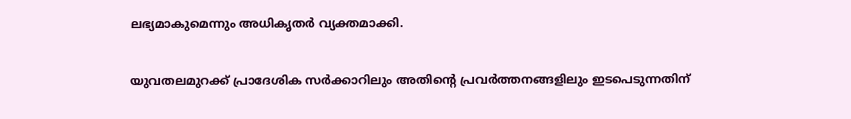ലഭ്യമാകുമെന്നും അധികൃതര്‍ വ്യക്തമാക്കി.

യുവതലമുറക്ക് പ്രാദേശിക സര്‍ക്കാറിലും അതിന്റെ പ്രവര്‍ത്തനങ്ങളിലും ഇടപെടുന്നതിന്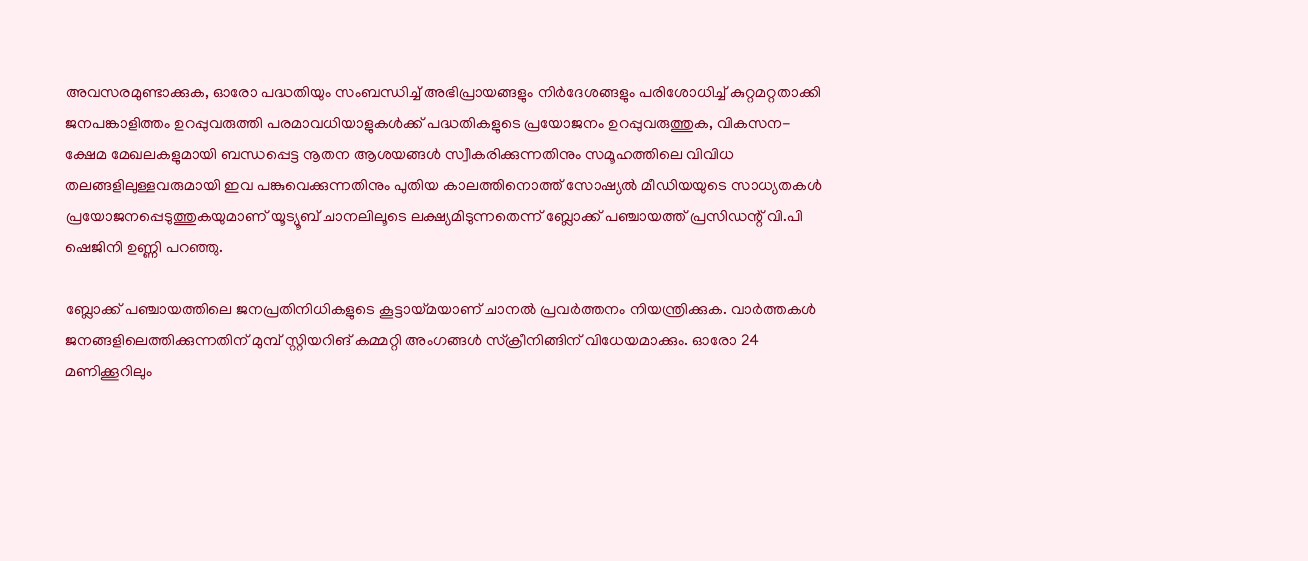അവസരമുണ്ടാക്കുക, ഓരോ പദ്ധതിയും സംബന്ധിച്ച് അഭിപ്രായങ്ങളും നിര്‍ദേശങ്ങളും പരിശോധിച്ച് കുറ്റമറ്റതാക്കി ജനപങ്കാളിത്തം ഉറപ്പുവരുത്തി പരമാവധിയാളുകള്‍ക്ക് പദ്ധതികളുടെ പ്രയോജനം ഉറപ്പുവരുത്തുക, വികസന-ക്ഷേമ മേഖലകളുമായി ബന്ധപ്പെട്ട നൂതന ആശയങ്ങള്‍ സ്വീകരിക്കുന്നതിനും സമൂഹത്തിലെ വിവിധ തലങ്ങളിലുള്ളവരുമായി ഇവ പങ്കുവെക്കുന്നതിനും പുതിയ കാലത്തിനൊത്ത് സോഷ്യല്‍ മീഡിയയുടെ സാധ്യതകള്‍ പ്രയോജനപ്പെടുത്തുകയുമാണ് യൂട്യൂബ് ചാനലിലൂടെ ലക്ഷ്യമിടുന്നതെന്ന് ബ്ലോക്ക് പഞ്ചായത്ത് പ്രസിഡന്റ് വി.പി ഷെജിനി ഉണ്ണി പറഞ്ഞു.

ബ്ലോക്ക് പഞ്ചായത്തിലെ ജനപ്രതിനിധികളുടെ കൂട്ടായ്മയാണ് ചാനല്‍ പ്രവര്‍ത്തനം നിയന്ത്രിക്കുക. വാര്‍ത്തകള്‍ ജനങ്ങളിലെത്തിക്കുന്നതിന് മുമ്പ് സ്റ്റിയറിങ് കമ്മറ്റി അംഗങ്ങള്‍ സ്‌ക്രീനിങ്ങിന് വിധേയമാക്കും. ഓരോ 24 മണിക്കൂറിലും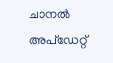ചാനല്‍ അപ്‌ഡേറ്റ്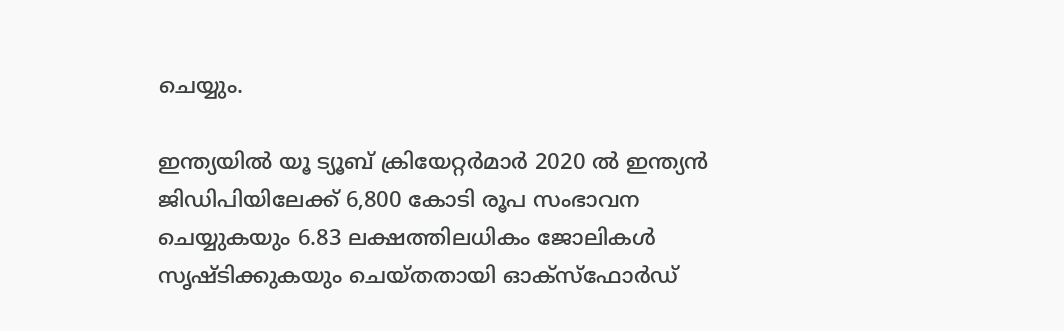ചെയ്യും.

ഇന്ത്യയില്‍ യൂ ട്യൂബ് ക്രിയേറ്റര്‍മാര്‍ 2020 ല്‍ ഇന്ത്യന്‍ ജിഡിപിയിലേക്ക് 6,800 കോടി രൂപ സംഭാവന ചെയ്യുകയും 6.83 ലക്ഷത്തിലധികം ജോലികള്‍ സൃഷ്ടിക്കുകയും ചെയ്തതായി ഓക്‌സ്‌ഫോര്‍ഡ്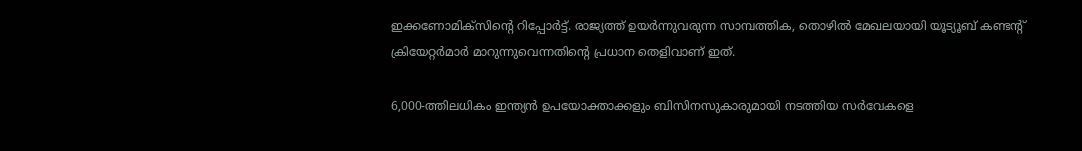ഇക്കണോമിക്‌സിന്റെ റിപ്പോര്‍ട്ട്. രാജ്യത്ത് ഉയര്‍ന്നുവരുന്ന സാമ്പത്തിക, തൊഴില്‍ മേഖലയായി യൂട്യൂബ് കണ്ടന്റ് ക്രിയേറ്റര്‍മാര്‍ മാറുന്നുവെന്നതിന്റെ പ്രധാന തെളിവാണ് ഇത്.

6,000-ത്തിലധികം ഇന്ത്യന്‍ ഉപയോക്താക്കളും ബിസിനസുകാരുമായി നടത്തിയ സര്‍വേകളെ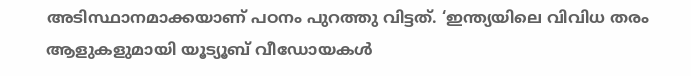അടിസ്ഥാനമാക്കയാണ് പഠനം പുറത്തു വിട്ടത്. ‘ഇന്ത്യയിലെ വിവിധ തരം ആളുകളുമായി യൂട്യൂബ് വീഡോയകള്‍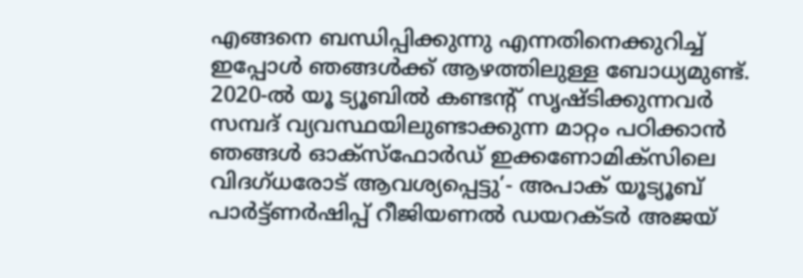എങ്ങനെ ബന്ധിപ്പിക്കുന്നു എന്നതിനെക്കുറിച്ച് ഇപ്പോള്‍ ഞങ്ങള്‍ക്ക് ആഴത്തിലുള്ള ബോധ്യമുണ്ട്. 2020-ല്‍ യൂ ട്യൂബില്‍ കണ്ടന്റ് സൃഷ്ടിക്കുന്നവര്‍ സമ്പദ് വ്യവസ്ഥയിലുണ്ടാക്കുന്ന മാറ്റം പഠിക്കാന്‍ ഞങ്ങള്‍ ഓക്‌സ്‌ഫോര്‍ഡ് ഇക്കണോമിക്‌സിലെ വിദഗ്ധരോട് ആവശ്യപ്പെട്ടു’- അപാക് യൂട്യൂബ് പാര്‍ട്ട്ണര്‍ഷിപ്പ് റീജിയണല്‍ ഡയറക്ടര്‍ അജയ്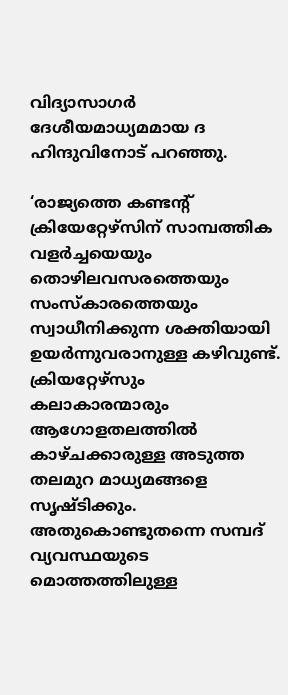വിദ്യാസാഗര്‍ ദേശീയമാധ്യമമായ ദ ഹിന്ദുവിനോട് പറഞ്ഞു.

‘രാജ്യത്തെ കണ്ടന്റ് ക്രിയേറ്റേഴ്സിന് സാമ്പത്തിക വളര്‍ച്ചയെയും തൊഴിലവസരത്തെയും സംസ്‌കാരത്തെയും സ്വാധീനിക്കുന്ന ശക്തിയായി ഉയര്‍ന്നുവരാനുള്ള കഴിവുണ്ട്. ക്രിയറ്റേഴ്സും കലാകാരന്മാരും ആഗോളതലത്തില്‍ കാഴ്ചക്കാരുള്ള അടുത്ത തലമുറ മാധ്യമങ്ങളെ സൃഷ്ടിക്കും. അതുകൊണ്ടുതന്നെ സമ്പദ് വ്യവസ്ഥയുടെ മൊത്തത്തിലുള്ള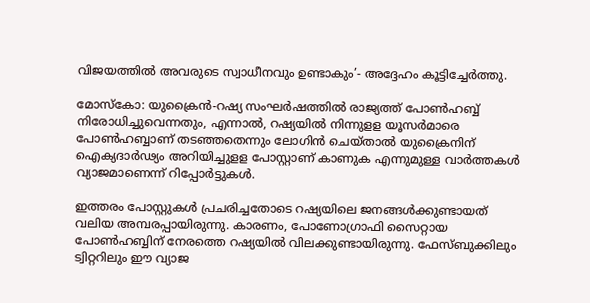വിജയത്തില്‍ അവരുടെ സ്വാധീനവും ഉണ്ടാകും’- അദ്ദേഹം കൂട്ടിച്ചേര്‍ത്തു.

മോസ്‌കോ: യുക്രൈന്‍-റഷ്യ സംഘര്‍ഷത്തില്‍ രാജ്യത്ത് പോണ്‍ഹബ്ബ് നിരോധിച്ചുവെന്നതും, എന്നാല്‍, റഷ്യയില്‍ നിന്നുളള യൂസര്‍മാരെ പോണ്‍ഹബ്ബാണ് തടഞ്ഞതെന്നും ലോഗിന്‍ ചെയ്താല്‍ യുക്രൈനിന് ഐക്യദാര്‍ഢ്യം അറിയിച്ചുളള പോസ്റ്റാണ് കാണുക എന്നുമുള്ള വാര്‍ത്തകള്‍ വ്യാജമാണെന്ന് റിപ്പോര്‍ട്ടുകള്‍.

ഇത്തരം പോസ്റ്റുകള്‍ പ്രചരിച്ചതോടെ റഷ്യയിലെ ജനങ്ങള്‍ക്കുണ്ടായത് വലിയ അമ്പരപ്പായിരുന്നു. കാരണം, പോണോഗ്രാഫി സൈറ്റായ പോണ്‍ഹബ്ബിന് നേരത്തെ റഷ്യയില്‍ വിലക്കുണ്ടായിരുന്നു. ഫേസ്ബുക്കിലും ട്വിറ്ററിലും ഈ വ്യാജ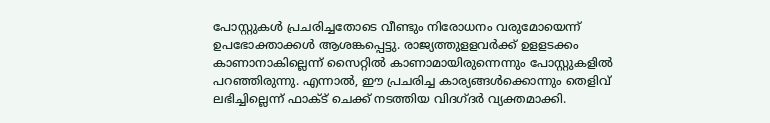പോസ്റ്റുകള്‍ പ്രചരിച്ചതോടെ വീണ്ടും നിരോധനം വരുമോയെന്ന് ഉപഭോക്താക്കള്‍ ആശങ്കപ്പെട്ടു. രാജ്യത്തുളളവര്‍ക്ക് ഉളളടക്കം കാണാനാകില്ലെന്ന് സൈറ്റില്‍ കാണാമായിരുന്നെന്നും പോസ്റ്റുകളില്‍ പറഞ്ഞിരുന്നു. എന്നാല്‍, ഈ പ്രചരിച്ച കാര്യങ്ങള്‍ക്കൊന്നും തെളിവ് ലഭിച്ചില്ലെന്ന് ഫാക്ട് ചെക്ക് നടത്തിയ വിദഗ്ദര്‍ വ്യക്തമാക്കി.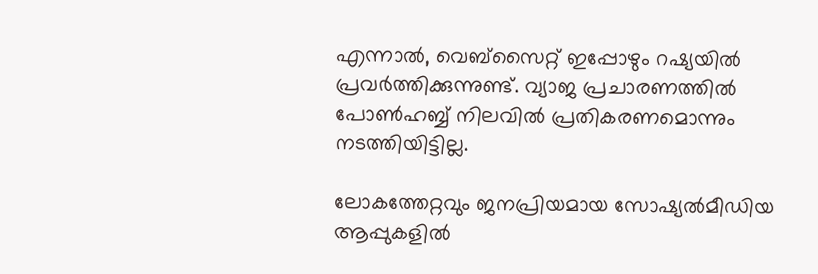എന്നാല്‍, വെബ്‌സൈറ്റ് ഇപ്പോഴും റഷ്യയില്‍ പ്രവര്‍ത്തിക്കുന്നുണ്ട്. വ്യാജ പ്രചാരണത്തില്‍ പോണ്‍ഹബ്ബ് നിലവില്‍ പ്രതികരണമൊന്നും നടത്തിയിട്ടില്ല.

ലോകത്തേറ്റവും ജനപ്രിയമായ സോഷ്യല്‍മീഡിയ ആപ്പുകളില്‍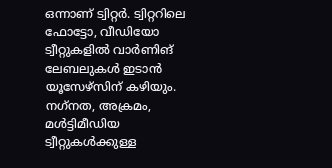ഒന്നാണ് ട്വിറ്റര്‍. ട്വിറ്ററിലെ ഫോട്ടോ, വീഡിയോ ട്വീറ്റുകളില്‍ വാര്‍ണിങ് ലേബലുകള്‍ ഇടാന്‍ യൂസേഴ്‌സിന് കഴിയും. നഗ്‌നത, അക്രമം, മള്‍ട്ടിമീഡിയ ട്വീറ്റുകള്‍ക്കുള്ള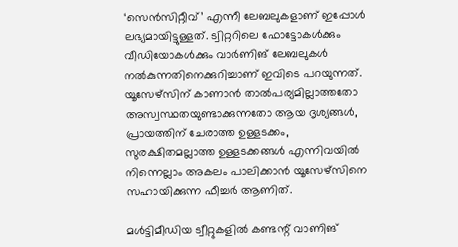‘സെന്‍സിറ്റീവ്’ എന്നീ ലേബലുകളാണ് ഇപ്പോള്‍ ലഭ്യമായിട്ടുള്ളത്. ട്വിറ്ററിലെ ഫോട്ടോകള്‍ക്കും വീഡിയോകള്‍ക്കും വാര്‍ണിങ് ലേബലുകള്‍ നല്‍കുന്നതിനെക്കുറിച്ചാണ് ഇവിടെ പറയുന്നത്. യൂസേഴ്‌സിന് കാണാന്‍ താല്‍പര്യമില്ലാത്തതോ അസ്വസ്ഥതയുണ്ടാക്കുന്നതോ ആയ ദൃശ്യങ്ങള്‍, പ്രായത്തിന് ചേരാത്ത ഉള്ളടക്കം, സുരക്ഷിതമല്ലാത്ത ഉള്ളടക്കങ്ങള്‍ എന്നിവയില്‍ നിന്നെല്ലാം അകലം പാലിക്കാന്‍ യൂസേഴ്‌സിനെ സഹായിക്കുന്ന ഫീച്ചര്‍ ആണിത്.

മള്‍ട്ടിമീഡിയ ട്വീറ്റുകളില്‍ കണ്ടന്റ് വാണിങ്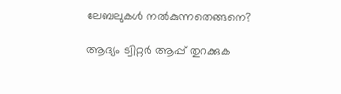ലേബലുകള്‍ നല്‍കുന്നതെങ്ങനെ?

ആദ്യം ട്വിറ്റര്‍ ആപ്പ് തുറക്കുക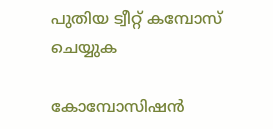പുതിയ ട്വീറ്റ് കമ്പോസ് ചെയ്യുക

കോമ്പോസിഷന്‍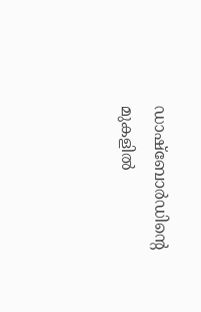ഡാഷ്ബോര്‍ഡിന്റെ മുകളില്‍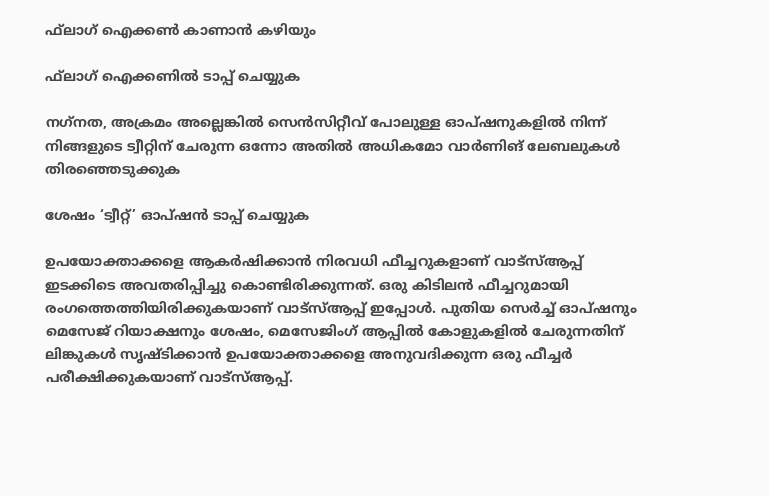ഫ്‌ലാഗ് ഐക്കണ്‍ കാണാന്‍ കഴിയും

ഫ്‌ലാഗ് ഐക്കണില്‍ ടാപ്പ് ചെയ്യുക

നഗ്‌നത, അക്രമം അല്ലെങ്കില്‍ സെന്‍സിറ്റീവ് പോലുള്ള ഓപ്ഷനുകളില്‍ നിന്ന് നിങ്ങളുടെ ട്വീറ്റിന് ചേരുന്ന ഒന്നോ അതില്‍ അധികമോ വാര്‍ണിങ് ലേബലുകള്‍ തിരഞ്ഞെടുക്കുക

ശേഷം ‘ട്വീറ്റ്’ ഓപ്ഷന്‍ ടാപ്പ് ചെയ്യുക

ഉപയോക്താക്കളെ ആകര്‍ഷിക്കാന്‍ നിരവധി ഫീച്ചറുകളാണ് വാട്‌സ്ആപ്പ് ഇടക്കിടെ അവതരിപ്പിച്ചു കൊണ്ടിരിക്കുന്നത്. ഒരു കിടിലന്‍ ഫീച്ചറുമായി രംഗത്തെത്തിയിരിക്കുകയാണ് വാട്‌സ്ആപ്പ് ഇപ്പോള്‍. പുതിയ സെര്‍ച്ച് ഓപ്ഷനും മെസേജ് റിയാക്ഷനും ശേഷം, മെസേജിംഗ് ആപ്പില്‍ കോളുകളില്‍ ചേരുന്നതിന് ലിങ്കുകള്‍ സൃഷ്ടിക്കാന്‍ ഉപയോക്താക്കളെ അനുവദിക്കുന്ന ഒരു ഫീച്ചര്‍ പരീക്ഷിക്കുകയാണ് വാട്‌സ്ആപ്പ്.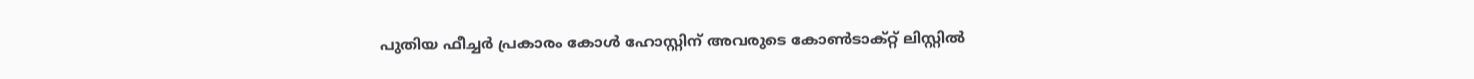പുതിയ ഫീച്ചര്‍ പ്രകാരം കോള്‍ ഹോസ്റ്റിന് അവരുടെ കോണ്‍ടാക്റ്റ് ലിസ്റ്റില്‍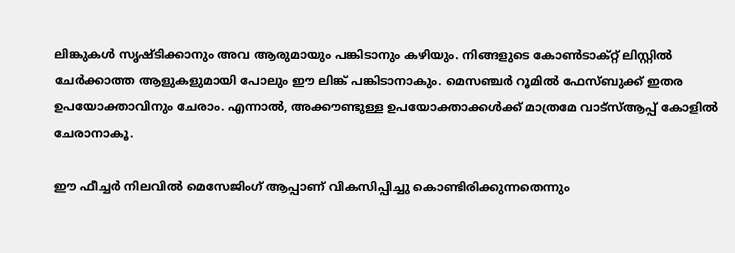ലിങ്കുകള്‍ സൃഷ്ടിക്കാനും അവ ആരുമായും പങ്കിടാനും കഴിയും. നിങ്ങളുടെ കോണ്‍ടാക്റ്റ് ലിസ്റ്റില്‍ ചേര്‍ക്കാത്ത ആളുകളുമായി പോലും ഈ ലിങ്ക് പങ്കിടാനാകും. മെസഞ്ചര്‍ റൂമില്‍ ഫേസ്ബുക്ക് ഇതര ഉപയോക്താവിനും ചേരാം. എന്നാല്‍, അക്കൗണ്ടുള്ള ഉപയോക്താക്കള്‍ക്ക് മാത്രമേ വാട്‌സ്ആപ്പ് കോളില്‍ ചേരാനാകൂ.

ഈ ഫീച്ചര്‍ നിലവില്‍ മെസേജിംഗ് ആപ്പാണ് വികസിപ്പിച്ചു കൊണ്ടിരിക്കുന്നതെന്നും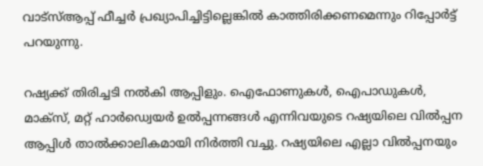വാട്‌സ്ആപ്പ് ഫീച്ചര്‍ പ്രഖ്യാപിച്ചിട്ടില്ലെങ്കില്‍ കാത്തിരിക്കണമെന്നും റിപ്പോര്‍ട്ട് പറയുന്നു.

റഷ്യക്ക് തിരിച്ചടി നല്‍കി ആപ്പിളും. ഐഫോണുകള്‍, ഐപാഡുകള്‍, മാക്‌സ്, മറ്റ് ഹാര്‍ഡ്വെയര്‍ ഉല്‍പ്പന്നങ്ങള്‍ എന്നിവയുടെ റഷ്യയിലെ വില്‍പ്പന ആപ്പിള്‍ താല്‍ക്കാലികമായി നിര്‍ത്തി വച്ചു. റഷ്യയിലെ എല്ലാ വില്‍പ്പനയും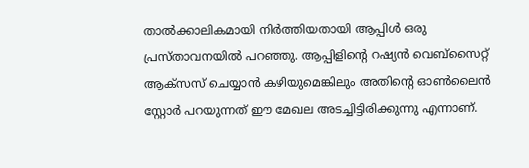താല്‍ക്കാലികമായി നിര്‍ത്തിയതായി ആപ്പിള്‍ ഒരു പ്രസ്താവനയില്‍ പറഞ്ഞു. ആപ്പിളിന്റെ റഷ്യന്‍ വെബ്‌സൈറ്റ് ആക്‌സസ് ചെയ്യാന്‍ കഴിയുമെങ്കിലും അതിന്റെ ഓണ്‍ലൈന്‍ സ്റ്റോര്‍ പറയുന്നത് ഈ മേഖല അടച്ചിട്ടിരിക്കുന്നു എന്നാണ്.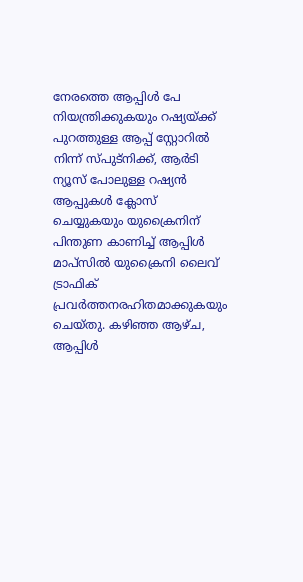നേരത്തെ ആപ്പിള്‍ പേ നിയന്ത്രിക്കുകയും റഷ്യയ്ക്ക് പുറത്തുള്ള ആപ്പ് സ്റ്റോറില്‍ നിന്ന് സ്പുട്നിക്ക്, ആര്‍ടി ന്യൂസ് പോലുള്ള റഷ്യന്‍ ആപ്പുകള്‍ ക്ലോസ് ചെയ്യുകയും യുക്രൈനിന് പിന്തുണ കാണിച്ച് ആപ്പിള്‍ മാപ്സില്‍ യുക്രൈനി ലൈവ് ട്രാഫിക് പ്രവര്‍ത്തനരഹിതമാക്കുകയും ചെയ്തു. കഴിഞ്ഞ ആഴ്ച, ആപ്പിള്‍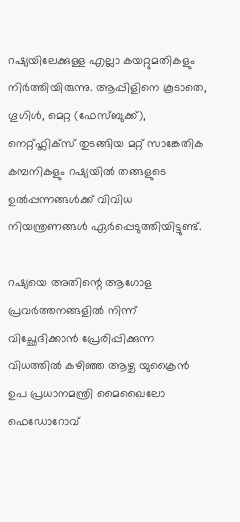റഷ്യയിലേക്കുള്ള എല്ലാ കയറ്റുമതികളും നിര്‍ത്തിയിരുന്നു. ആപ്പിളിനെ കൂടാതെ, ഗൂഗിള്‍, മെറ്റ (ഫേസ്ബുക്ക്), നെറ്റ്ഫ്ലിക്സ് തുടങ്ങിയ മറ്റ് സാങ്കേതിക കമ്പനികളും റഷ്യയില്‍ തങ്ങളുടെ ഉല്‍പ്പന്നങ്ങള്‍ക്ക് വിവിധ നിയന്ത്രണങ്ങള്‍ ഏര്‍പ്പെടുത്തിയിട്ടുണ്ട്.

റഷ്യയെ അതിന്റെ ആഗോള പ്രവര്‍ത്തനങ്ങളില്‍ നിന്ന് വിച്ഛേദിക്കാന്‍ പ്രേരിപ്പിക്കുന്ന വിധത്തില്‍ കഴിഞ്ഞ ആഴ്ച യുക്രൈന്‍ ഉപ പ്രധാനമന്ത്രി മൈഖൈലോ ഫെഡോറോവ്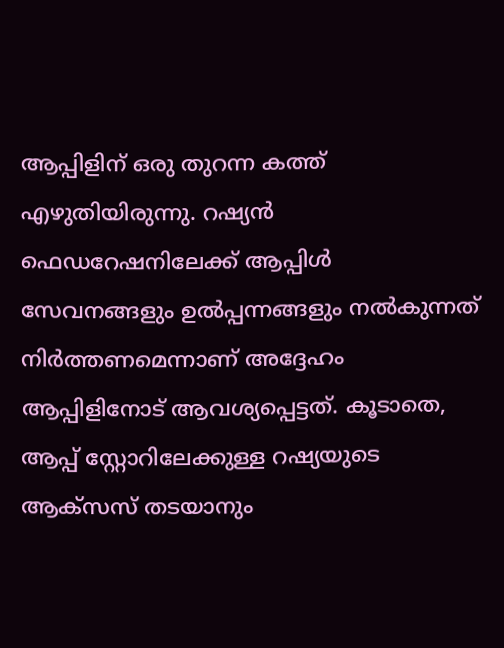ആപ്പിളിന് ഒരു തുറന്ന കത്ത് എഴുതിയിരുന്നു. റഷ്യന്‍ ഫെഡറേഷനിലേക്ക് ആപ്പിള്‍ സേവനങ്ങളും ഉല്‍പ്പന്നങ്ങളും നല്‍കുന്നത് നിര്‍ത്തണമെന്നാണ് അദ്ദേഹം ആപ്പിളിനോട് ആവശ്യപ്പെട്ടത്. കൂടാതെ, ആപ്പ് സ്റ്റോറിലേക്കുള്ള റഷ്യയുടെ ആക്സസ് തടയാനും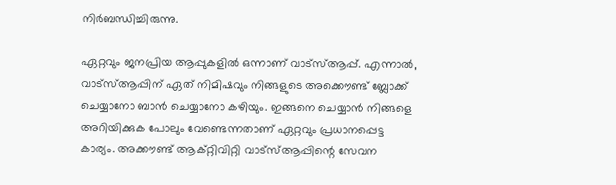നിര്‍ബന്ധിച്ചിരുന്നു.

ഏറ്റവും ജനപ്രിയ ആപ്പുകളില്‍ ഒന്നാണ് വാട്‌സ്ആപ്പ്. എന്നാല്‍, വാട്‌സ്ആപ്പിന് ഏത് നിമിഷവും നിങ്ങളുടെ അക്കൌണ്ട് ബ്ലോക്ക് ചെയ്യാനോ ബാന്‍ ചെയ്യാനോ കഴിയും. ഇങ്ങനെ ചെയ്യാന്‍ നിങ്ങളെ അറിയിക്കുക പോലും വേണ്ടെന്നതാണ് ഏറ്റവും പ്രധാനപ്പെട്ട കാര്യം. അക്കൗണ്ട് ആക്റ്റിവിറ്റി വാട്‌സ്ആപ്പിന്റെ സേവന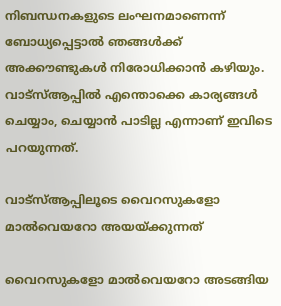നിബന്ധനകളുടെ ലംഘനമാണെന്ന് ബോധ്യപ്പെട്ടാല്‍ ഞങ്ങള്‍ക്ക് അക്കൗണ്ടുകള്‍ നിരോധിക്കാന്‍ കഴിയും. വാട്‌സ്ആപ്പില്‍ എന്തൊക്കെ കാര്യങ്ങള്‍ ചെയ്യാം, ചെയ്യാന്‍ പാടില്ല എന്നാണ് ഇവിടെ പറയുന്നത്.

വാട്‌സ്ആപ്പിലൂടെ വൈറസുകളോ മാല്‍വെയറോ അയയ്ക്കുന്നത്

വൈറസുകളോ മാല്‍വെയറോ അടങ്ങിയ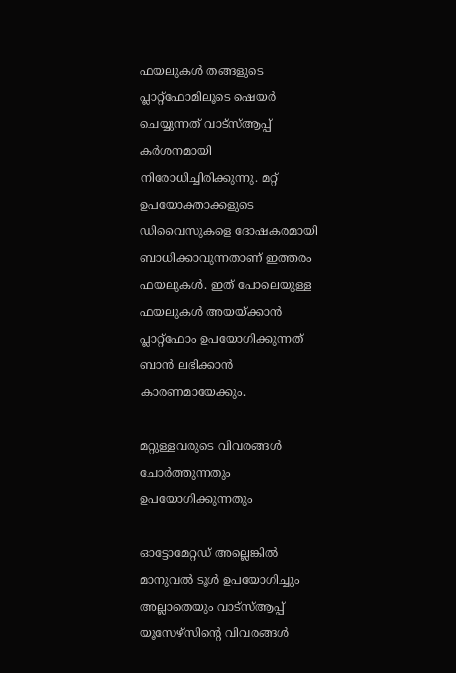ഫയലുകള്‍ തങ്ങളുടെ പ്ലാറ്റ്‌ഫോമിലൂടെ ഷെയര്‍ ചെയ്യുന്നത് വാട്‌സ്ആപ്പ് കര്‍ശനമായി നിരോധിച്ചിരിക്കുന്നു. മറ്റ് ഉപയോക്താക്കളുടെ ഡിവൈസുകളെ ദോഷകരമായി ബാധിക്കാവുന്നതാണ് ഇത്തരം ഫയലുകള്‍. ഇത് പോലെയുള്ള ഫയലുകള്‍ അയയ്ക്കാന്‍ പ്ലാറ്റ്‌ഫോം ഉപയോഗിക്കുന്നത് ബാന്‍ ലഭിക്കാന്‍ കാരണമായേക്കും.

മറ്റുള്ളവരുടെ വിവരങ്ങള്‍ ചോര്‍ത്തുന്നതും ഉപയോഗിക്കുന്നതും

ഓട്ടോമേറ്റഡ് അല്ലെങ്കില്‍ മാനുവല്‍ ടൂള്‍ ഉപയോഗിച്ചും അല്ലാതെയും വാട്‌സ്ആപ്പ് യൂസേഴ്‌സിന്റെ വിവരങ്ങള്‍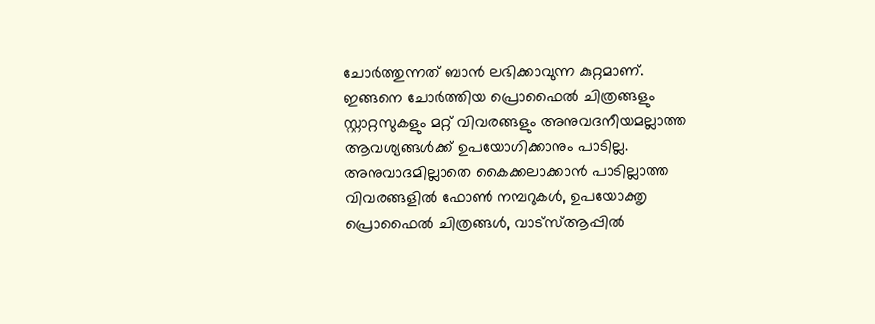ചോര്‍ത്തുന്നത് ബാന്‍ ലഭിക്കാവുന്ന കുറ്റമാണ്. ഇങ്ങനെ ചോര്‍ത്തിയ പ്രൊഫൈല്‍ ചിത്രങ്ങളും സ്റ്റാറ്റസുകളും മറ്റ് വിവരങ്ങളും അനുവദനീയമല്ലാത്ത ആവശ്യങ്ങള്‍ക്ക് ഉപയോഗിക്കാനും പാടില്ല. അനുവാദമില്ലാതെ കൈക്കലാക്കാന്‍ പാടില്ലാത്ത വിവരങ്ങളില്‍ ഫോണ്‍ നമ്പറുകള്‍, ഉപയോക്തൃ പ്രൊഫൈല്‍ ചിത്രങ്ങള്‍, വാട്‌സ്ആപ്പില്‍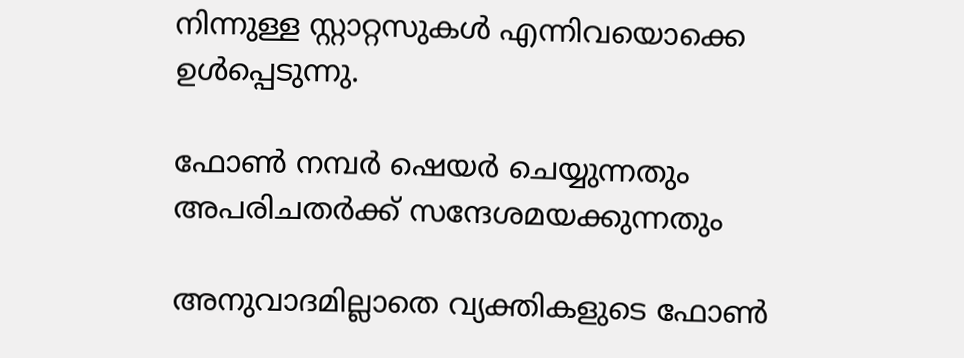നിന്നുള്ള സ്റ്റാറ്റസുകള്‍ എന്നിവയൊക്കെ ഉള്‍പ്പെടുന്നു.

ഫോണ്‍ നമ്പര്‍ ഷെയര്‍ ചെയ്യുന്നതും അപരിചതര്‍ക്ക് സന്ദേശമയക്കുന്നതും

അനുവാദമില്ലാതെ വ്യക്തികളുടെ ഫോണ്‍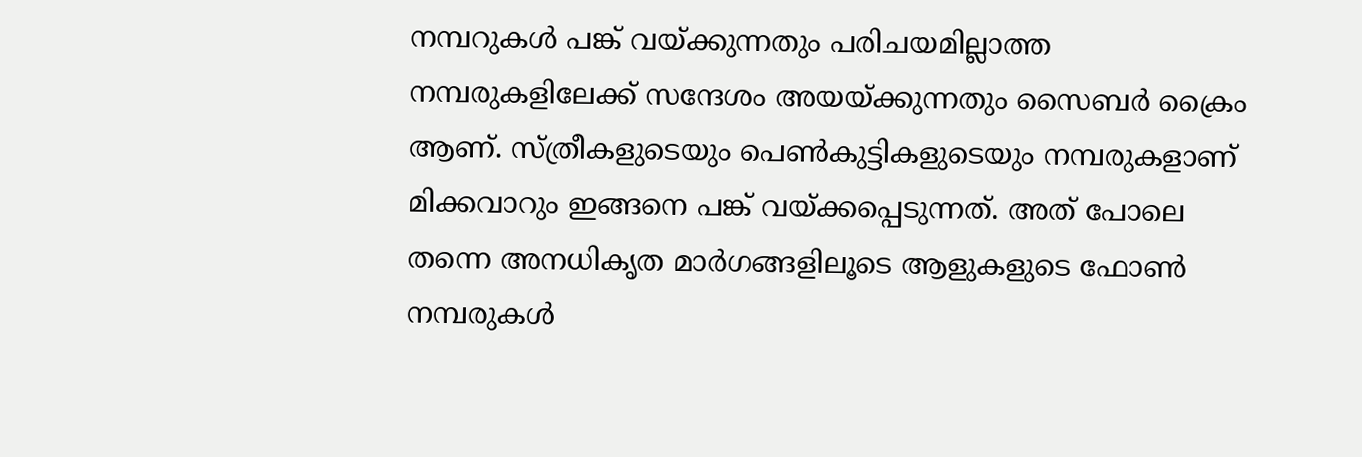നമ്പറുകള്‍ പങ്ക് വയ്ക്കുന്നതും പരിചയമില്ലാത്ത നമ്പരുകളിലേക്ക് സന്ദേശം അയയ്ക്കുന്നതും സൈബര്‍ ക്രൈം ആണ്. സ്ത്രീകളുടെയും പെണ്‍കുട്ടികളുടെയും നമ്പരുകളാണ് മിക്കവാറും ഇങ്ങനെ പങ്ക് വയ്ക്കപ്പെടുന്നത്. അത് പോലെ തന്നെ അനധികൃത മാര്‍ഗങ്ങളിലൂടെ ആളുകളുടെ ഫോണ്‍ നമ്പരുകള്‍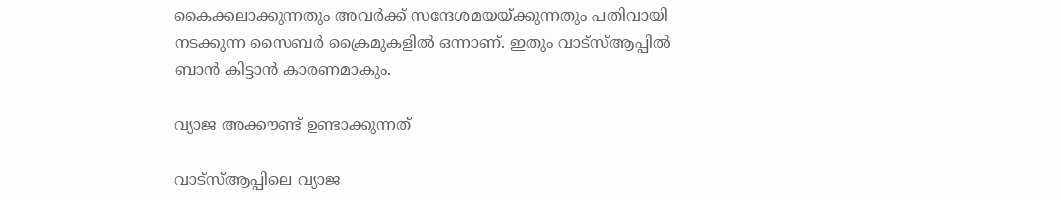കൈക്കലാക്കുന്നതും അവര്‍ക്ക് സന്ദേശമയയ്ക്കുന്നതും പതിവായി നടക്കുന്ന സൈബര്‍ ക്രൈമുകളില്‍ ഒന്നാണ്. ഇതും വാട്‌സ്ആപ്പില്‍ ബാന്‍ കിട്ടാന്‍ കാരണമാകും.

വ്യാജ അക്കൗണ്ട് ഉണ്ടാക്കുന്നത്

വാട്‌സ്ആപ്പിലെ വ്യാജ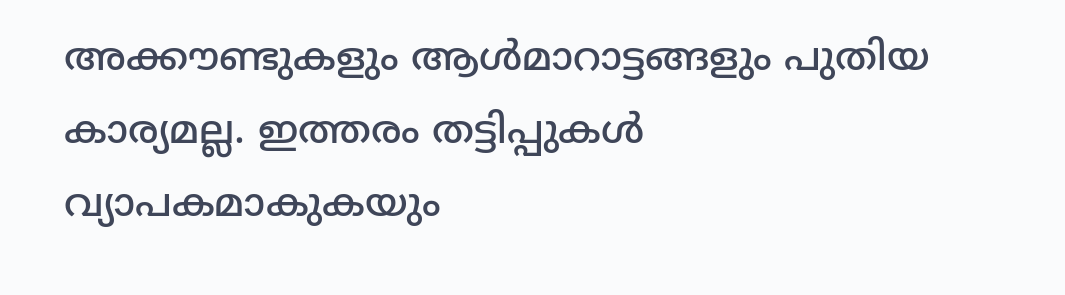അക്കൗണ്ടുകളും ആള്‍മാറാട്ടങ്ങളും പുതിയ കാര്യമല്ല. ഇത്തരം തട്ടിപ്പുകള്‍ വ്യാപകമാകുകയും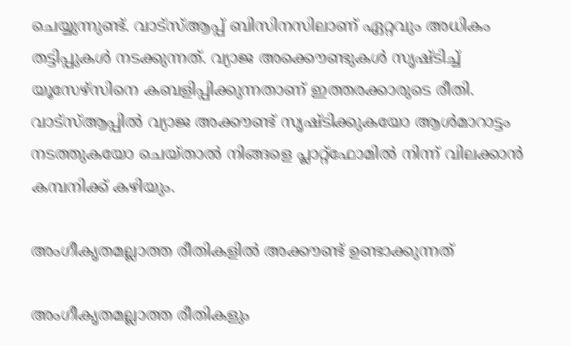ചെയ്യുന്നുണ്ട്. വാട്‌സ്ആപ്പ് ബിസിനസിലാണ് ഏറ്റവും അധികം തട്ടിപ്പുകള്‍ നടക്കുന്നത്. വ്യാജ അക്കൌണ്ടുകള്‍ സൃഷ്ടിച്ച് യൂസേഴ്‌സിനെ കബളിപ്പിക്കുന്നതാണ് ഇത്തരക്കാരുടെ രീതി. വാട്‌സ്ആപ്പില്‍ വ്യാജ അക്കൗണ്ട് സൃഷ്ടിക്കുകയോ ആള്‍മാറാട്ടം നടത്തുകയോ ചെയ്താല്‍ നിങ്ങളെ പ്ലാറ്റ്ഫോമില്‍ നിന്ന് വിലക്കാന്‍ കമ്പനിക്ക് കഴിയും.

അംഗീകൃതമല്ലാത്ത രീതികളില്‍ അക്കൗണ്ട് ഉണ്ടാക്കുന്നത്

അംഗീകൃതമല്ലാത്ത രീതികളും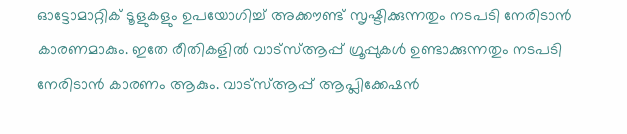ഓട്ടോമാറ്റിക് ടൂളുകളും ഉപയോഗിച്ച് അക്കൗണ്ട് സൃഷ്ടിക്കുന്നതും നടപടി നേരിടാന്‍ കാരണമാകും. ഇതേ രീതികളില്‍ വാട്‌സ്ആപ്പ് ഗ്രൂപ്പുകള്‍ ഉണ്ടാക്കുന്നതും നടപടി നേരിടാന്‍ കാരണം ആകും. വാട്‌സ്ആപ്പ് ആപ്ലിക്കേഷന്‍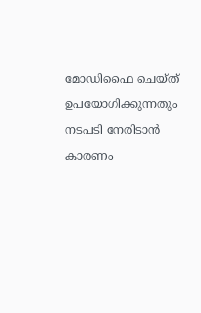മോഡിഫൈ ചെയ്ത് ഉപയോഗിക്കുന്നതും നടപടി നേരിടാന്‍ കാരണം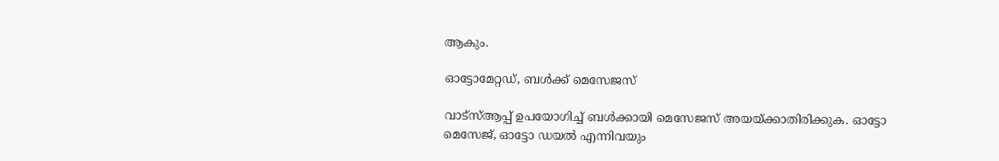ആകും.

ഓട്ടോമേറ്റഡ്, ബള്‍ക്ക് മെസേജസ്

വാട്‌സ്ആപ്പ് ഉപയോഗിച്ച് ബള്‍ക്കായി മെസേജസ് അയയ്ക്കാതിരിക്കുക. ഓട്ടോ മെസേജ്, ഓട്ടോ ഡയല്‍ എന്നിവയും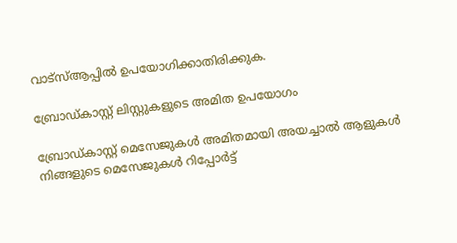വാട്‌സ്ആപ്പില്‍ ഉപയോഗിക്കാതിരിക്കുക.

ബ്രോഡ്കാസ്റ്റ് ലിസ്റ്റുകളുടെ അമിത ഉപയോഗം

ബ്രോഡ്കാസ്റ്റ് മെസേജുകള്‍ അമിതമായി അയച്ചാല്‍ ആളുകള്‍ നിങ്ങളുടെ മെസേജുകള്‍ റിപ്പോര്‍ട്ട്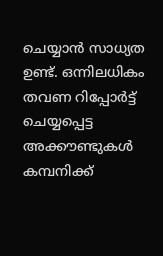ചെയ്യാന്‍ സാധ്യത ഉണ്ട്. ഒന്നിലധികം തവണ റിപ്പോര്‍ട്ട് ചെയ്യപ്പെട്ട അക്കൗണ്ടുകള്‍ കമ്പനിക്ക്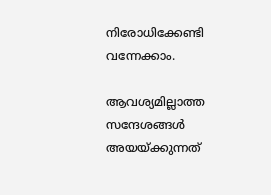നിരോധിക്കേണ്ടി വന്നേക്കാം.

ആവശ്യമില്ലാത്ത സന്ദേശങ്ങള്‍ അയയ്ക്കുന്നത്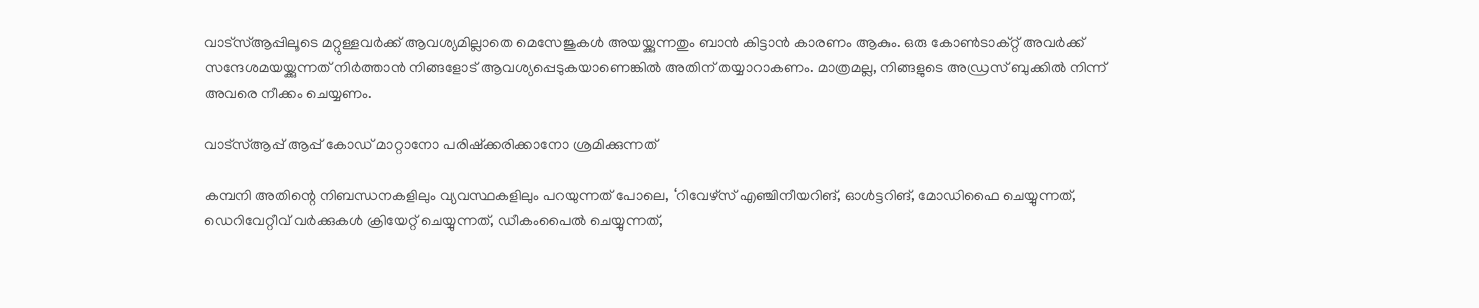വാട്‌സ്ആപ്പിലൂടെ മറ്റുള്ളവര്‍ക്ക് ആവശ്യമില്ലാതെ മെസേജുകള്‍ അയയ്ക്കുന്നതും ബാന്‍ കിട്ടാന്‍ കാരണം ആകും. ഒരു കോണ്‍ടാക്റ്റ് അവര്‍ക്ക് സന്ദേശമയയ്ക്കുന്നത് നിര്‍ത്താന്‍ നിങ്ങളോട് ആവശ്യപ്പെടുകയാണെങ്കില്‍ അതിന് തയ്യാറാകണം. മാത്രമല്ല, നിങ്ങളുടെ അഡ്രസ് ബുക്കില്‍ നിന്ന് അവരെ നീക്കം ചെയ്യണം.

വാട്‌സ്ആപ്പ് ആപ്പ് കോഡ് മാറ്റാനോ പരിഷ്‌ക്കരിക്കാനോ ശ്രമിക്കുന്നത്

കമ്പനി അതിന്റെ നിബന്ധനകളിലും വ്യവസ്ഥകളിലും പറയുന്നത് പോലെ, ‘റിവേഴ്‌സ് എഞ്ചിനീയറിങ്, ഓള്‍ട്ടറിങ്, മോഡിഫൈ ചെയ്യുന്നത്, ഡെറിവേറ്റീവ് വര്‍ക്കുകള്‍ ക്രിയേറ്റ് ചെയ്യുന്നത്, ഡീകംപൈല്‍ ചെയ്യുന്നത്,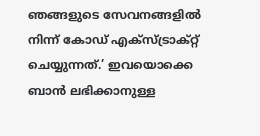ഞങ്ങളുടെ സേവനങ്ങളില്‍ നിന്ന് കോഡ് എക്‌സ്ട്രാക്റ്റ് ചെയ്യുന്നത്.’ ഇവയൊക്കെ ബാന്‍ ലഭിക്കാനുള്ള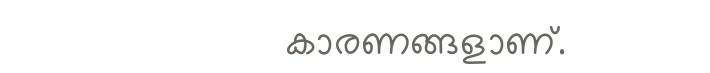കാരണങ്ങളാണ്.